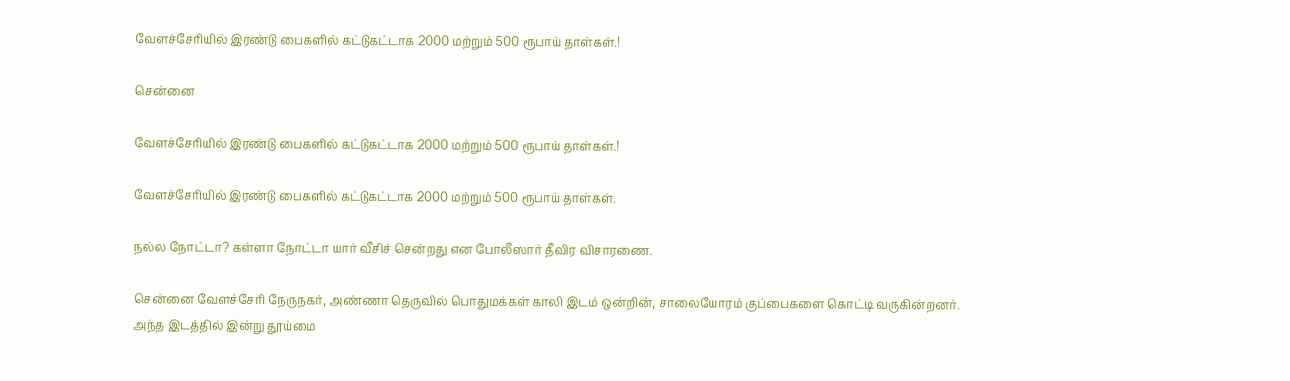வேளச்சேரியில் இரண்டு பைகளில் கட்டுகட்டாக 2000 மற்றும் 500 ரூபாய் தாள்கள்.!

சென்னை

வேளச்சேரியில் இரண்டு பைகளில் கட்டுகட்டாக 2000 மற்றும் 500 ரூபாய் தாள்கள்.!

வேளச்சேரியில் இரண்டு பைகளில் கட்டுகட்டாக 2000 மற்றும் 500 ரூபாய் தாள்கள்.

நல்ல நோட்டா? கள்ளா நோட்டா யார் வீசிச் சென்றது என போலீஸார் தீவிர விசாரணை.

சென்னை வேளச்சேரி நேருநகர், அண்ணா தெருவில் பொதுமக்கள் காலி இடம் ஒன்றின், சாலையோரம் குப்பைகளை கொட்டி வருகின்றனர். அந்த இடத்தில் இன்று தூய்மை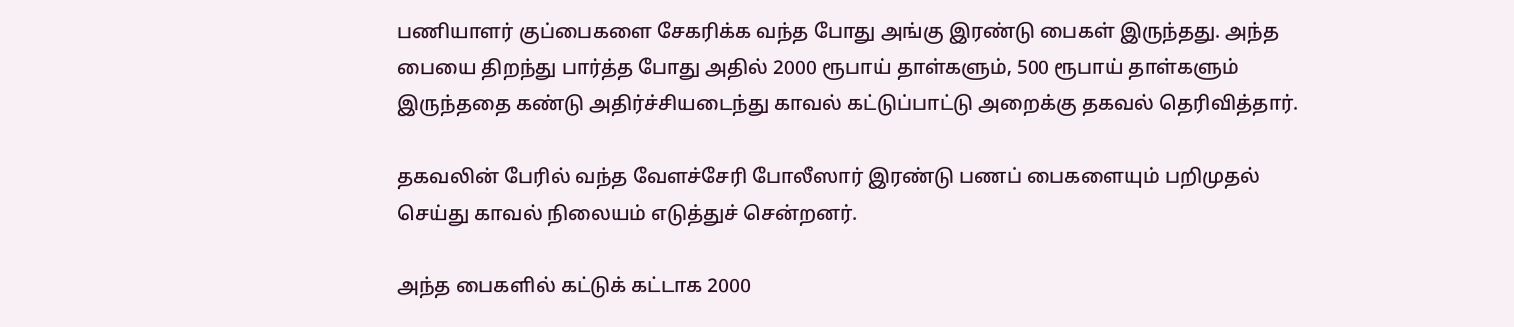பணியாளர் குப்பைகளை சேகரிக்க வந்த போது அங்கு இரண்டு பைகள் இருந்தது. அந்த பையை திறந்து பார்த்த போது அதில் 2000 ரூபாய் தாள்களும், 500 ரூபாய் தாள்களும் இருந்ததை கண்டு அதிர்ச்சியடைந்து காவல் கட்டுப்பாட்டு அறைக்கு தகவல் தெரிவித்தார்.

தகவலின் பேரில் வந்த வேளச்சேரி போலீஸார் இரண்டு பணப் பைகளையும் பறிமுதல் செய்து காவல் நிலையம் எடுத்துச் சென்றனர்.

அந்த பைகளில் கட்டுக் கட்டாக 2000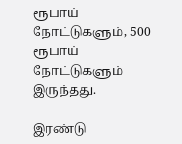ரூபாய் நோட்டுகளும், 500 ரூபாய் நோட்டுகளும் இருந்தது.

இரண்டு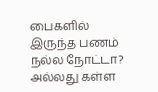பைகளில் இருந்த பணம் நல்ல நோட்டா? அல்லது கள்ள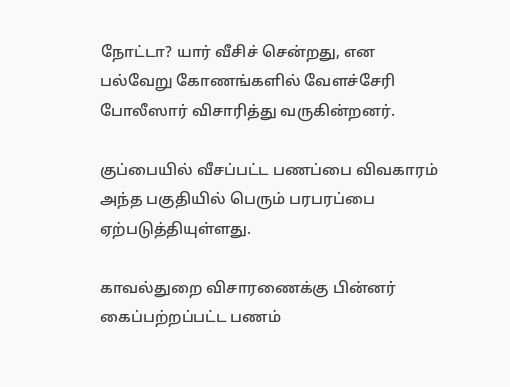நோட்டா? யார் வீசிச் சென்றது, என பல்வேறு கோணங்களில் வேளச்சேரி போலீஸார் விசாரித்து வருகின்றனர்.

குப்பையில் வீசப்பட்ட பணப்பை விவகாரம் அந்த பகுதியில் பெரும் பரபரப்பை ஏற்படுத்தியுள்ளது.

காவல்துறை விசாரணைக்கு பின்னர் கைப்பற்றப்பட்ட பணம்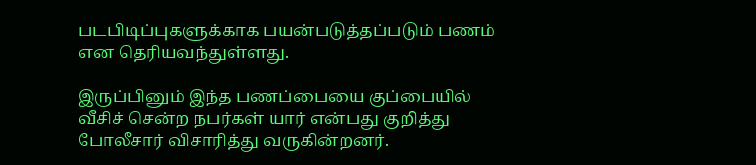படபிடிப்புகளுக்காக பயன்படுத்தப்படும் பணம் என தெரியவந்துள்ளது.

இருப்பினும் இந்த பணப்பையை குப்பையில் வீசிச் சென்ற நபர்கள் யார் என்பது குறித்து போலீசார் விசாரித்து வருகின்றனர்.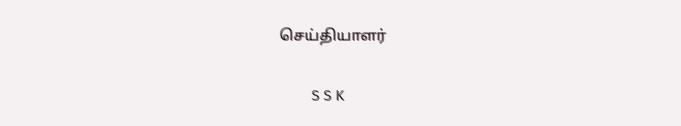செய்தியாளர்

        S S K